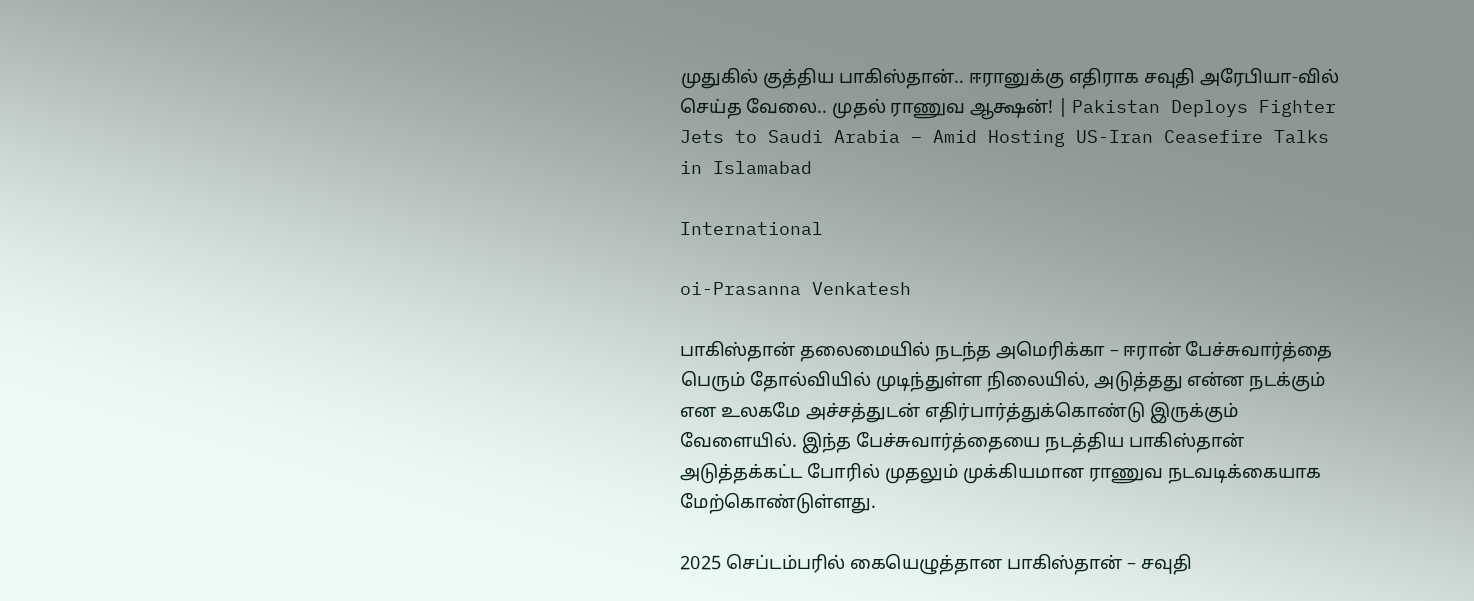முதுகில் குத்திய பாகிஸ்தான்.. ஈரானுக்கு எதிராக சவுதி அரேபியா-வில் செய்த வேலை.. முதல் ராணுவ ஆக்ஷன்! | Pakistan Deploys Fighter Jets to Saudi Arabia – Amid Hosting US-Iran Ceasefire Talks in Islamabad

International

oi-Prasanna Venkatesh

பாகிஸ்தான் தலைமையில் நடந்த அமெரிக்கா – ஈரான் பேச்சுவார்த்தை பெரும் தோல்வியில் முடிந்துள்ள நிலையில், அடுத்தது என்ன நடக்கும் என உலகமே அச்சத்துடன் எதிர்பார்த்துக்கொண்டு இருக்கும் வேளையில். இந்த பேச்சுவார்த்தையை நடத்திய பாகிஸ்தான் அடுத்தக்கட்ட போரில் முதலும் முக்கியமான ராணுவ நடவடிக்கையாக மேற்கொண்டுள்ளது.

2025 செப்டம்பரில் கையெழுத்தான பாகிஸ்தான் – சவுதி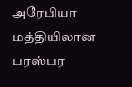அரேபியா மத்தியிலான பரஸ்பர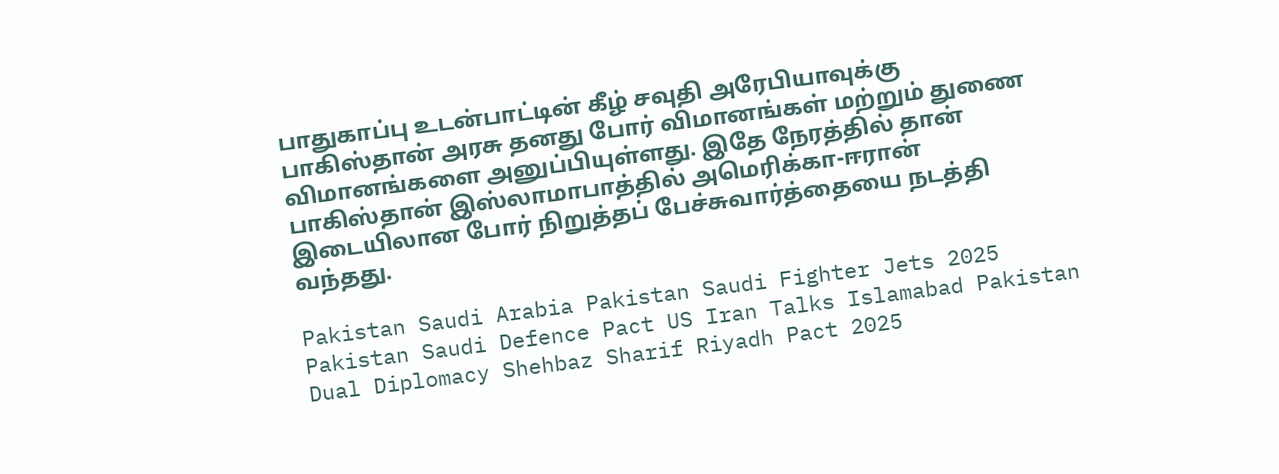பாதுகாப்பு உடன்பாட்டின் கீழ் சவுதி அரேபியாவுக்கு பாகிஸ்தான் அரசு தனது போர் விமானங்கள் மற்றும் துணை விமானங்களை அனுப்பியுள்ளது. இதே நேரத்தில் தான் பாகிஸ்தான் இஸ்லாமாபாத்தில் அமெரிக்கா-ஈரான் இடையிலான போர் நிறுத்தப் பேச்சுவார்த்தையை நடத்தி வந்தது.

Pakistan Saudi Arabia Pakistan Saudi Fighter Jets 2025 Pakistan Saudi Defence Pact US Iran Talks Islamabad Pakistan Dual Diplomacy Shehbaz Sharif Riyadh Pact 2025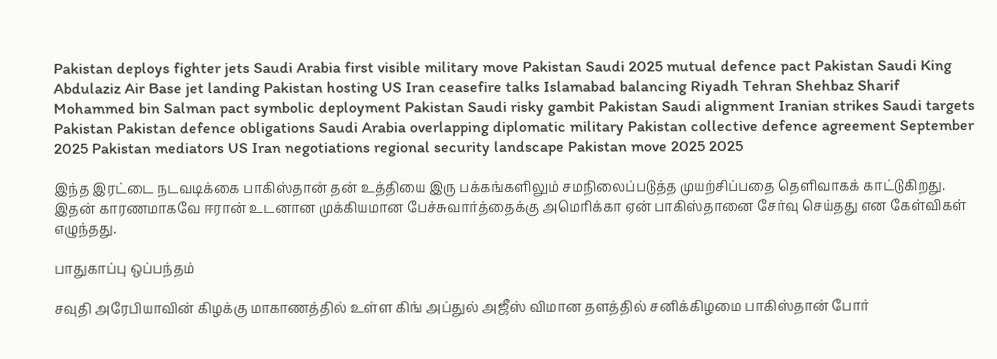Pakistan deploys fighter jets Saudi Arabia first visible military move Pakistan Saudi 2025 mutual defence pact Pakistan Saudi King Abdulaziz Air Base jet landing Pakistan hosting US Iran ceasefire talks Islamabad balancing Riyadh Tehran Shehbaz Sharif Mohammed bin Salman pact symbolic deployment Pakistan Saudi risky gambit Pakistan Saudi alignment Iranian strikes Saudi targets Pakistan Pakistan defence obligations Saudi Arabia overlapping diplomatic military Pakistan collective defence agreement September 2025 Pakistan mediators US Iran negotiations regional security landscape Pakistan move 2025 2025

இந்த இரட்டை நடவடிக்கை பாகிஸ்தான் தன் உத்தியை இரு பக்கங்களிலும் சமநிலைப்படுத்த முயற்சிப்பதை தெளிவாகக் காட்டுகிறது. இதன் காரணமாகவே ஈரான் உடனான முக்கியமான பேச்சுவார்த்தைக்கு அமெரிக்கா ஏன் பாகிஸ்தானை சேர்வு செய்தது என கேள்விகள் எழுந்தது.

பாதுகாப்பு ஒப்பந்தம்

சவுதி அரேபியாவின் கிழக்கு மாகாணத்தில் உள்ள கிங் அப்துல் அஜீஸ் விமான தளத்தில் சனிக்கிழமை பாகிஸ்தான் போர்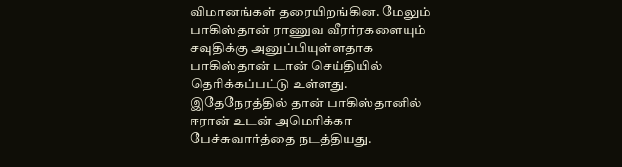விமானங்கள் தரையிறங்கின. மேலும் பாகிஸ்தான் ராணுவ வீரர்ரகளையும் சவுதிக்கு அனுப்பியுள்ளதாக பாகிஸ்தான் டான் செய்தியில் தெரிக்கப்பட்டு உள்ளது. இதேநேரத்தில் தான் பாகிஸ்தானில் ஈரான் உடன் அமெரிக்கா பேச்சுவார்த்தை நடத்தியது.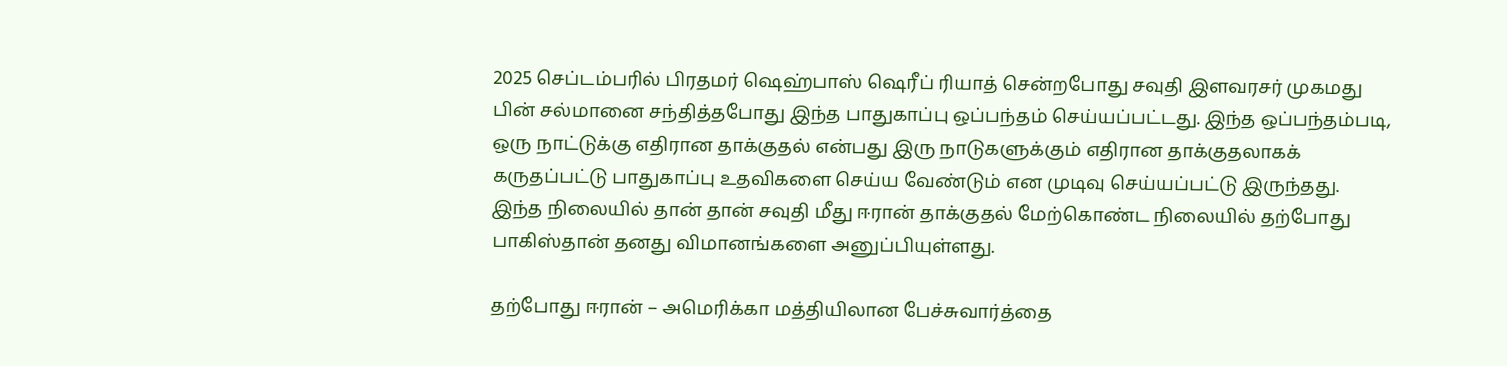2025 செப்டம்பரில் பிரதமர் ஷெஹ்பாஸ் ஷெரீப் ரியாத் சென்றபோது சவுதி இளவரசர் முகமது பின் சல்மானை சந்தித்தபோது இந்த பாதுகாப்பு ஒப்பந்தம் செய்யப்பட்டது. இந்த ஒப்பந்தம்படி, ஒரு நாட்டுக்கு எதிரான தாக்குதல் என்பது இரு நாடுகளுக்கும் எதிரான தாக்குதலாகக் கருதப்பட்டு பாதுகாப்பு உதவிகளை செய்ய வேண்டும் என முடிவு செய்யப்பட்டு இருந்தது. இந்த நிலையில் தான் தான் சவுதி மீது ஈரான் தாக்குதல் மேற்கொண்ட நிலையில் தற்போது பாகிஸ்தான் தனது விமானங்களை அனுப்பியுள்ளது.

தற்போது ஈரான் – அமெரிக்கா மத்தியிலான பேச்சுவார்த்தை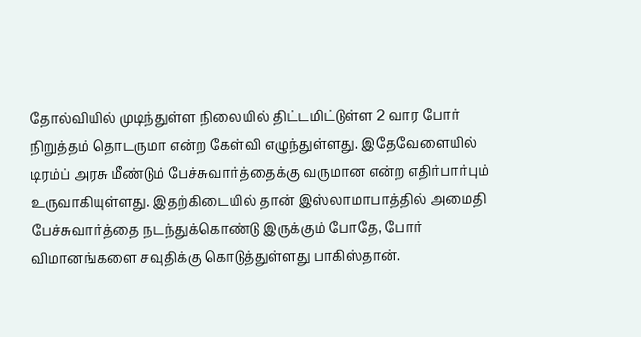தோல்வியில் முடிந்துள்ள நிலையில் திட்டமிட்டுள்ள 2 வார போர் நிறுத்தம் தொடருமா என்ற கேள்வி எழுந்துள்ளது. இதேவேளையில் டிரம்ப் அரசு மீண்டும் பேச்சுவார்த்தைக்கு வருமான என்ற எதிர்பார்பும் உருவாகியுள்ளது. இதற்கிடையில் தான் இஸ்லாமாபாத்தில் அமைதி பேச்சுவார்த்தை நடந்துக்கொண்டு இருக்கும் போதே, போர் விமானங்களை சவுதிக்கு கொடுத்துள்ளது பாகிஸ்தான்.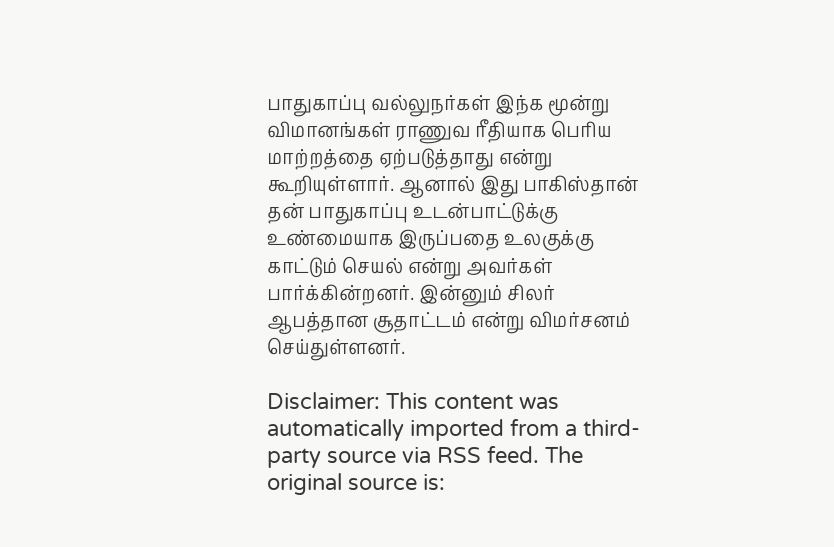பாதுகாப்பு வல்லுநர்கள் இந்க மூன்று விமானங்கள் ராணுவ ரீதியாக பெரிய மாற்றத்தை ஏற்படுத்தாது என்று கூறியுள்ளார். ஆனால் இது பாகிஸ்தான் தன் பாதுகாப்பு உடன்பாட்டுக்கு உண்மையாக இருப்பதை உலகுக்கு காட்டும் செயல் என்று அவர்கள் பார்க்கின்றனர். இன்னும் சிலர் ஆபத்தான சூதாட்டம் என்று விமர்சனம் செய்துள்ளனர்.

Disclaimer: This content was automatically imported from a third-party source via RSS feed. The original source is: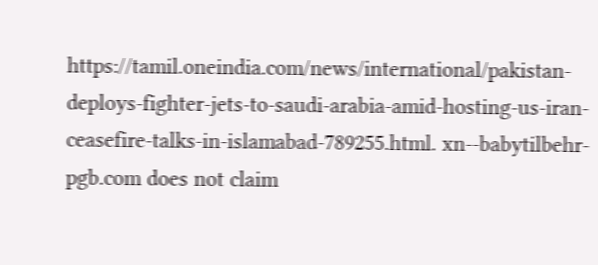https://tamil.oneindia.com/news/international/pakistan-deploys-fighter-jets-to-saudi-arabia-amid-hosting-us-iran-ceasefire-talks-in-islamabad-789255.html. xn--babytilbehr-pgb.com does not claim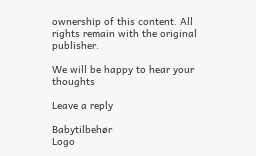ownership of this content. All rights remain with the original publisher.

We will be happy to hear your thoughts

Leave a reply

Babytilbehør
Logo